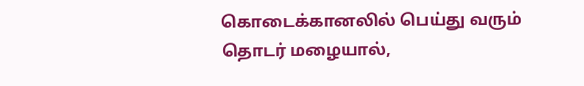கொடைக்கானலில் பெய்து வரும் தொடர் மழையால்,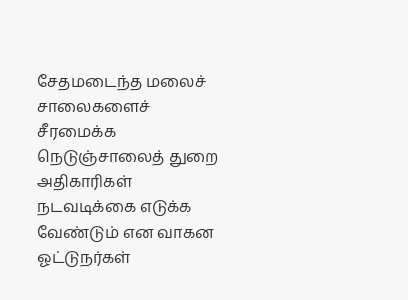சேதமடைந்த மலைச் சாலைகளைச் சீரமைக்க நெடுஞ்சாலைத் துறை அதிகாரிகள் நடவடிக்கை எடுக்க வேண்டும் என வாகன ஓட்டுநர்கள்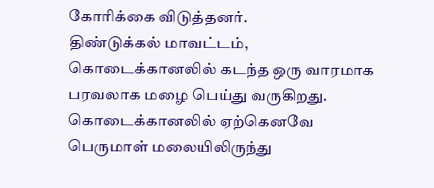கோரிக்கை விடுத்தனர்.
திண்டுக்கல் மாவட்டம், கொடைக்கானலில் கடந்த ஒரு வாரமாக பரவலாக மழை பெய்து வருகிறது. கொடைக்கானலில் ஏற்கெனவே பெருமாள் மலையிலிருந்து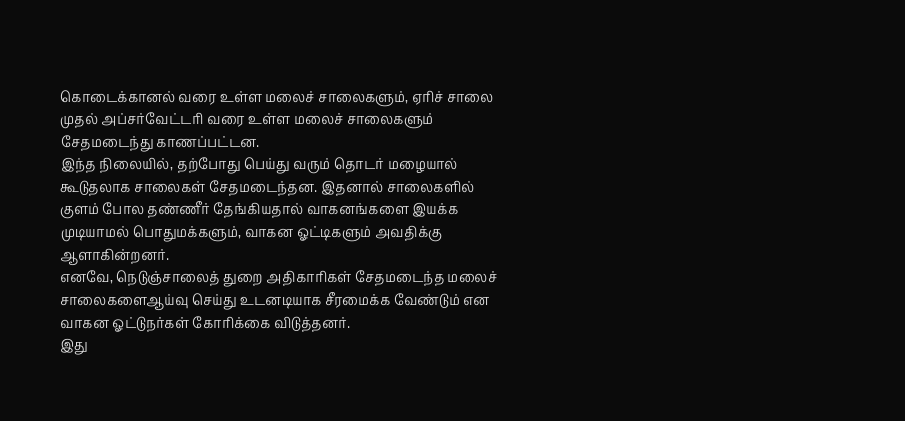கொடைக்கானல் வரை உள்ள மலைச் சாலைகளும், ஏரிச் சாலை முதல் அப்சர்வேட்டரி வரை உள்ள மலைச் சாலைகளும் சேதமடைந்து காணப்பட்டன.
இந்த நிலையில், தற்போது பெய்து வரும் தொடர் மழையால் கூடுதலாக சாலைகள் சேதமடைந்தன. இதனால் சாலைகளில் குளம் போல தண்ணீர் தேங்கியதால் வாகனங்களை இயக்க முடியாமல் பொதுமக்களும், வாகன ஓட்டிகளும் அவதிக்கு ஆளாகின்றனர்.
எனவே, நெடுஞ்சாலைத் துறை அதிகாரிகள் சேதமடைந்த மலைச் சாலைகளைஆய்வு செய்து உடனடியாக சீரமைக்க வேண்டும் என வாகன ஓட்டுநர்கள் கோரிக்கை விடுத்தனர்.
இது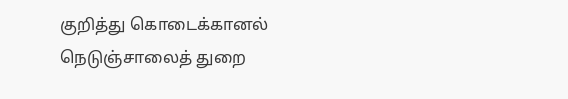குறித்து கொடைக்கானல் நெடுஞ்சாலைத் துறை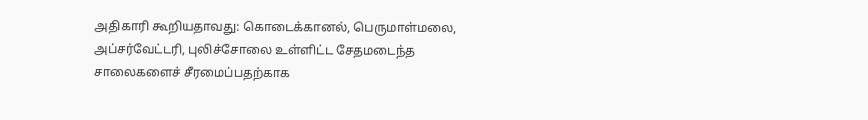அதிகாரி கூறியதாவது: கொடைக்கானல், பெருமாள்மலை, அப்சர்வேட்டரி, புலிச்சோலை உள்ளிட்ட சேதமடைந்த சாலைகளைச் சீரமைப்பதற்காக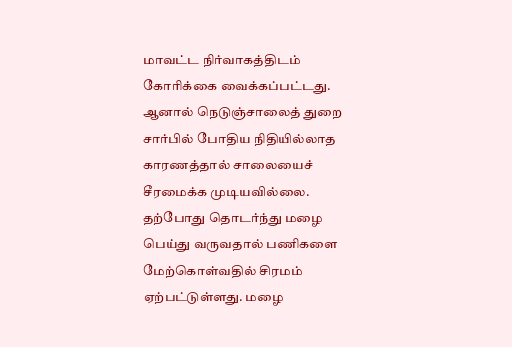மாவட்ட நிர்வாகத்திடம் கோரிக்கை வைக்கப்பட்டது. ஆனால் நெடுஞ்சாலைத் துறை சார்பில் போதிய நிதியில்லாத காரணத்தால் சாலையைச் சீரமைக்க முடியவில்லை.
தற்போது தொடர்ந்து மழை பெய்து வருவதால் பணிகளை மேற்கொள்வதில் சிரமம் ஏற்பட்டுள்ளது. மழை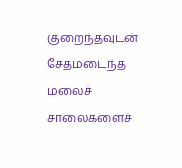குறைந்தவுடன் சேதமடைந்த மலைச் சாலைகளைச்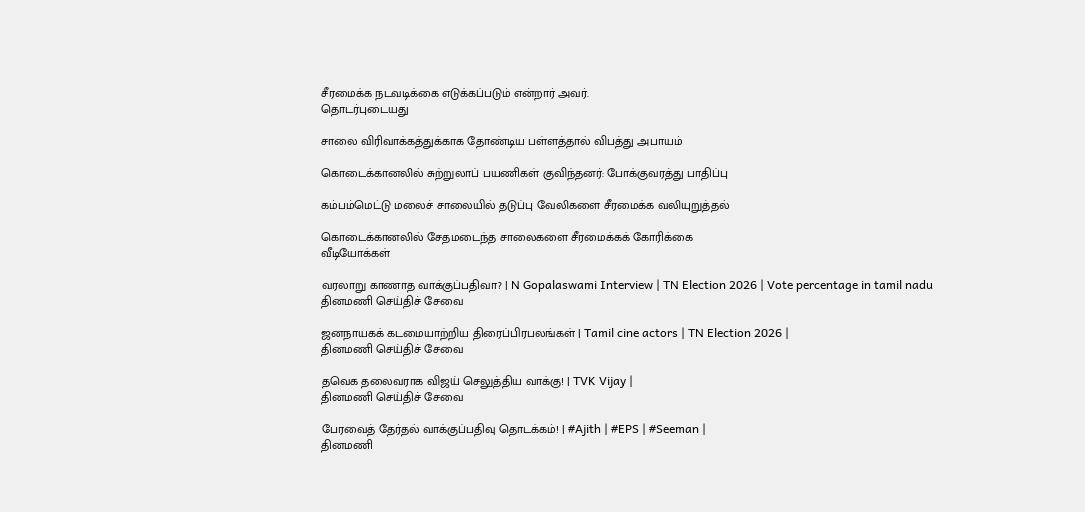சீரமைக்க நடவடிக்கை எடுக்கப்படும் என்றார் அவர்.
தொடர்புடையது

சாலை விரிவாக்கத்துக்காக தோண்டிய பள்ளத்தால் விபத்து அபாயம்

கொடைக்கானலில் சுற்றுலாப் பயணிகள் குவிந்தனர்: போக்குவரத்து பாதிப்பு

கம்பம்மெட்டு மலைச் சாலையில் தடுப்பு வேலிகளை சீரமைக்க வலியுறுத்தல்

கொடைக்கானலில் சேதமடைந்த சாலைகளை சீரமைக்கக் கோரிக்கை
வீடியோக்கள்

வரலாறு காணாத வாக்குப்பதிவா? | N Gopalaswami Interview | TN Election 2026 | Vote percentage in tamil nadu
தினமணி செய்திச் சேவை

ஜனநாயகக் கடமையாற்றிய திரைப்பிரபலங்கள் | Tamil cine actors | TN Election 2026 |
தினமணி செய்திச் சேவை

தவெக தலைவராக விஜய் செலுத்திய வாக்கு! | TVK Vijay |
தினமணி செய்திச் சேவை

பேரவைத் தேர்தல் வாக்குப்பதிவு தொடக்கம்! | #Ajith | #EPS | #Seeman |
தினமணி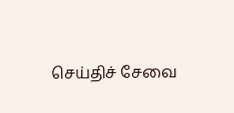செய்திச் சேவை